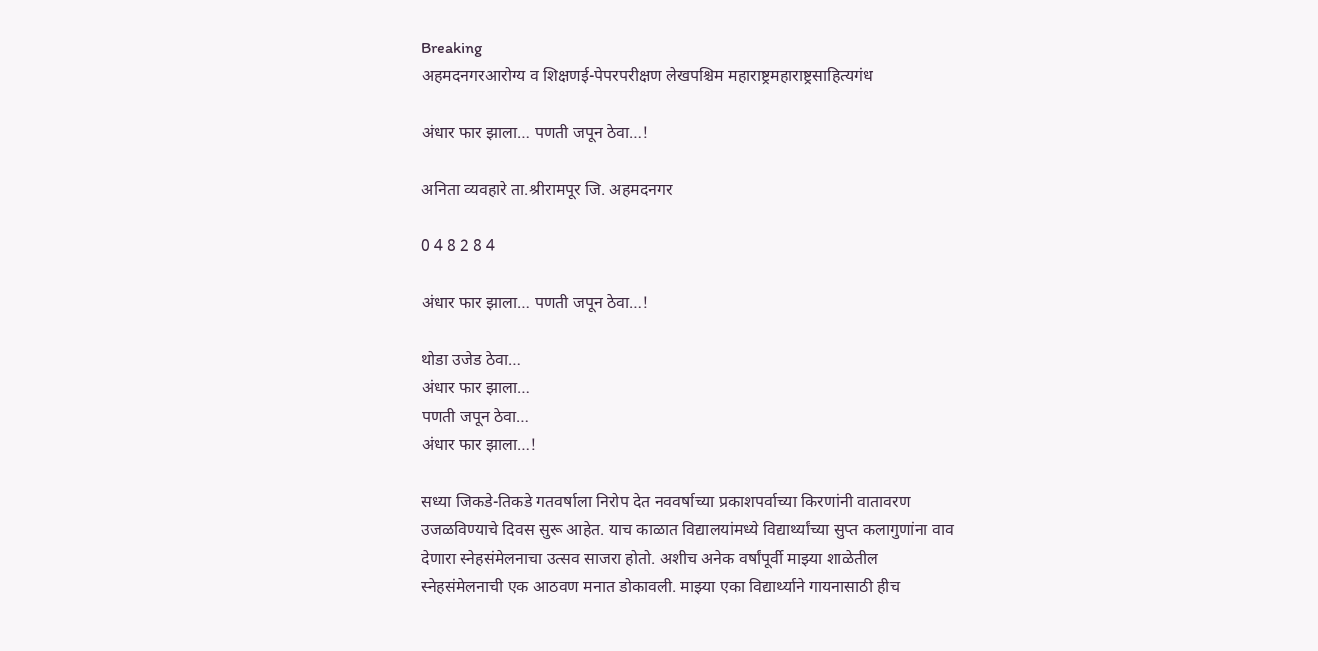Breaking
अहमदनगरआरोग्य व शिक्षणई-पेपरपरीक्षण लेखपश्चिम महाराष्ट्रमहाराष्ट्रसाहित्यगंध

अंधार फार झाला… पणती जपून ठेवा…!

अनिता व्यवहारे ता.श्रीरामपूर जि. अहमदनगर

0 4 8 2 8 4

अंधार फार झाला… पणती जपून ठेवा…!

थोडा उजेड ठेवा…
अंधार फार झाला…
पणती जपून ठेवा…
अंधार फार झाला…!

सध्या जिकडे-तिकडे गतवर्षाला निरोप देत नववर्षाच्या प्रकाशपर्वाच्या किरणांनी वातावरण उजळविण्याचे दिवस सुरू आहेत. याच काळात विद्यालयांमध्ये विद्यार्थ्यांच्या सुप्त कलागुणांना वाव देणारा स्नेहसंमेलनाचा उत्सव साजरा होतो. अशीच अनेक वर्षांपूर्वी माझ्या शाळेतील स्नेहसंमेलनाची एक आठवण मनात डोकावली. माझ्या एका विद्यार्थ्याने गायनासाठी हीच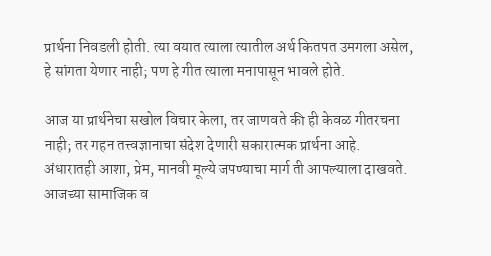प्रार्थना निवडली होती. त्या वयात त्याला त्यातील अर्थ कितपत उमगला असेल, हे सांगता येणार नाही; पण हे गीत त्याला मनापासून भावले होते.

आज या प्रार्थनेचा सखोल विचार केला, तर जाणवते की ही केवळ गीतरचना नाही; तर गहन तत्त्वज्ञानाचा संदेश देणारी सकारात्मक प्रार्थना आहे. अंधारातही आशा, प्रेम, मानवी मूल्ये जपण्याचा मार्ग ती आपल्याला दाखवते. आजच्या सामाजिक व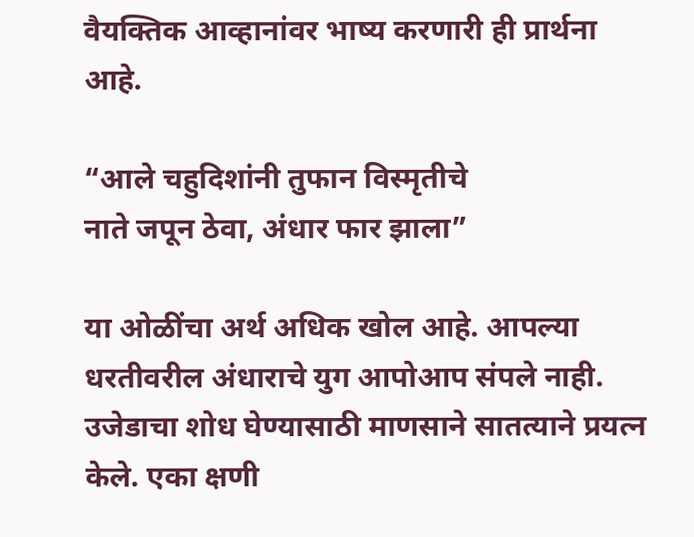वैयक्तिक आव्हानांवर भाष्य करणारी ही प्रार्थना आहे.

“आले चहुदिशांनी तुफान विस्मृतीचे
नाते जपून ठेवा, अंधार फार झाला”

या ओळींचा अर्थ अधिक खोल आहे. आपल्या धरतीवरील अंधाराचे युग आपोआप संपले नाही. उजेडाचा शोध घेण्यासाठी माणसाने सातत्याने प्रयत्न केले. एका क्षणी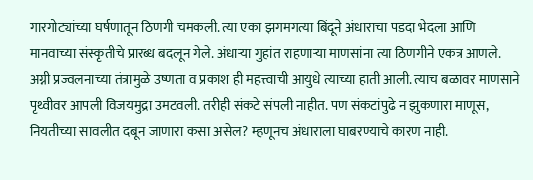गारगोट्यांच्या घर्षणातून ठिणगी चमकली. त्या एका झगमगत्या बिंदूने अंधाराचा पडदा भेदला आणि मानवाच्या संस्कृतीचे प्रारब्ध बदलून गेले. अंधाऱ्या गुहांत राहणाऱ्या माणसांना त्या ठिणगीने एकत्र आणले. अग्नी प्रज्वलनाच्या तंत्रामुळे उष्णता व प्रकाश ही महत्त्वाची आयुधे त्याच्या हाती आली. त्याच बळावर माणसाने पृथ्वीवर आपली विजयमुद्रा उमटवली. तरीही संकटे संपली नाहीत. पण संकटांपुढे न झुकणारा माणूस, नियतीच्या सावलीत दबून जाणारा कसा असेल? म्हणूनच अंधाराला घाबरण्याचे कारण नाही.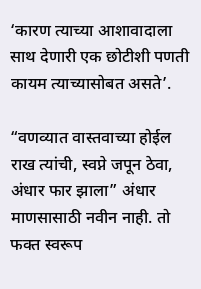‘कारण त्याच्या आशावादाला साथ देणारी एक छोटीशी पणती कायम त्याच्यासोबत असते’.

“वणव्यात वास्तवाच्या होईल राख त्यांची, स्वप्ने जपून ठेवा, अंधार फार झाला” अंधार माणसासाठी नवीन नाही. तो फक्त स्वरूप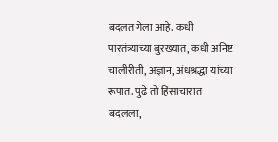बदलत गेला आहे. कधी पारतंत्र्याच्या बुरख्यात, कधी अनिष्ट चालीरीती, अज्ञान, अंधश्रद्धा यांच्या रूपात. पुढे तो हिंसाचारात बदलला,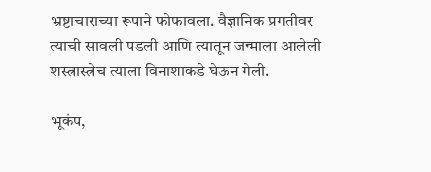भ्रष्टाचाराच्या रूपाने फोफावला. वैज्ञानिक प्रगतीवर त्याची सावली पडली आणि त्यातून जन्माला आलेली शस्त्रास्त्रेच त्याला विनाशाकडे घेऊन गेली.

भूकंप,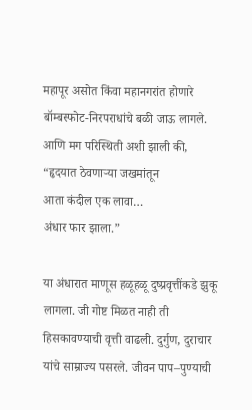महापूर असोत किंवा महानगरांत होणारे बॉम्बस्फोट-निरपराधांचे बळी जाऊ लागले.
आणि मग परिस्थिती अशी झाली की,
“हृदयात ठेवणाऱ्या जखमांतून
आता कंदील एक लावा…
अंधार फार झाला.”

या अंधारात माणूस हळूहळू दुष्प्रवृत्तींकडे झुकू लागला. जी गोष्ट मिळत नाही ती हिसकावण्याची वृत्ती वाढली. दुर्गुण, दुराचार यांचे साम्राज्य पसरले. जीवन पाप–पुण्याची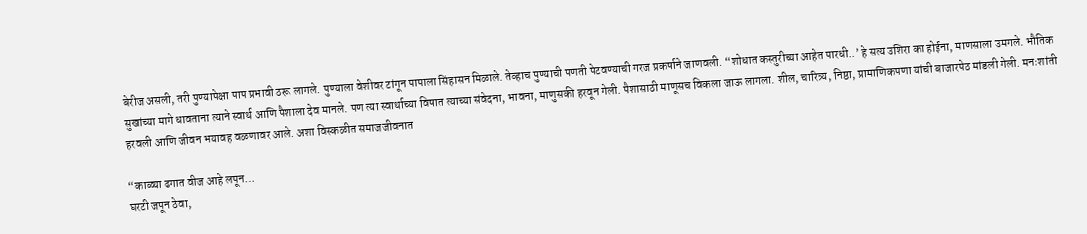बेरीज असली, तरी पुण्यापेक्षा पाप प्रभावी ठरू लागले. पुण्याला वेशीवर टांगून पापाला सिंहासन मिळाले. तेव्हाच पुण्याची पणती पेटवण्याची गरज प्रकर्षाने जाणवली. “शोधात कस्तुरीच्या आहेत पारधी..’ हे सत्य उशिरा का होईना, माणसाला उमगले. भौतिक सुखांच्या मागे धावताना त्याने स्वार्थ आणि पैशाला देव मानले. पण त्या स्वार्थाच्या विषात त्याच्या संवेदना, भावना, माणुसकी हरवून गेली. पैशासाठी माणूसच विकला जाऊ लागला. शील, चारित्र्य, निष्ठा, प्रामाणिकपणा यांची बाजारपेठ मांडली गेली. मनःशांती हरवली आणि जीवन भयावह वळणावर आले. अशा विस्कळीत समाजजीवनात

“काळ्या ढगात वीज आहे लपून…
घरटी जपून ठेवा,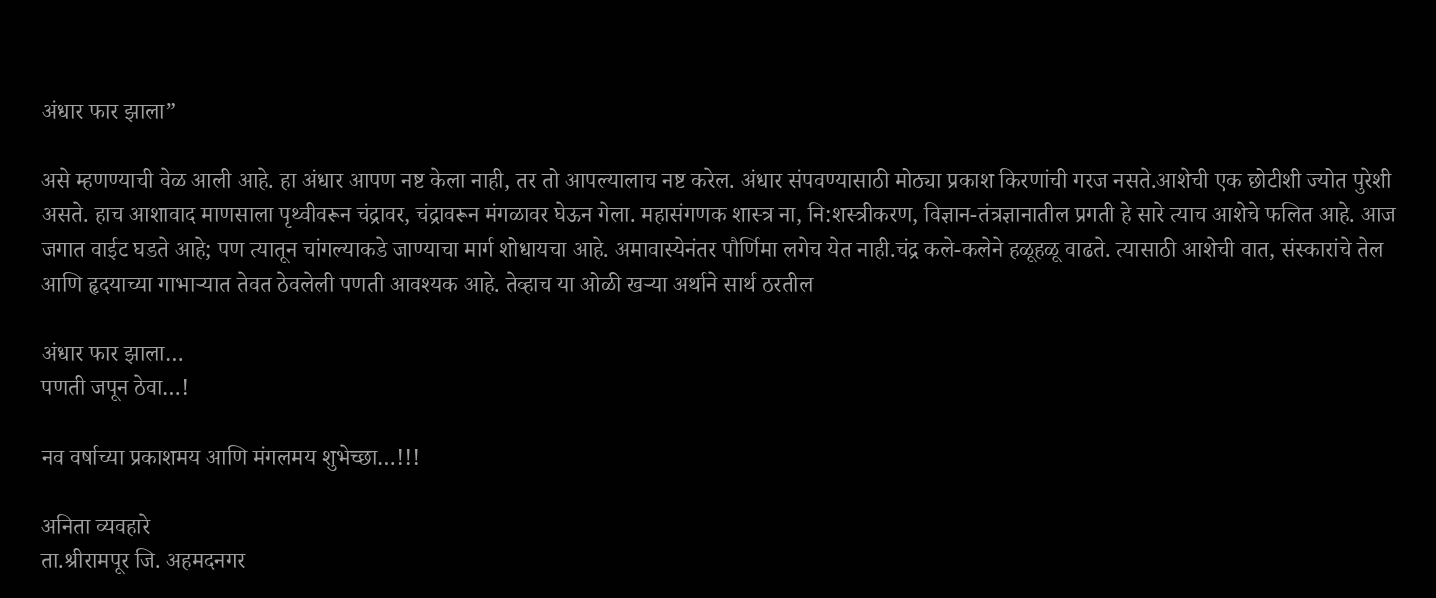अंधार फार झाला”

असे म्हणण्याची वेळ आली आहे. हा अंधार आपण नष्ट केला नाही, तर तो आपल्यालाच नष्ट करेल. अंधार संपवण्यासाठी मोठ्या प्रकाश किरणांची गरज नसते.आशेची एक छोटीशी ज्योत पुरेशी असते. हाच आशावाद माणसाला पृथ्वीवरून चंद्रावर, चंद्रावरून मंगळावर घेऊन गेला. महासंगणक शास्त्र ना, नि:शस्त्रीकरण, विज्ञान-तंत्रज्ञानातील प्रगती हे सारे त्याच आशेचे फलित आहे. आज जगात वाईट घडते आहे; पण त्यातून चांगल्याकडे जाण्याचा मार्ग शोधायचा आहे. अमावास्येनंतर पौर्णिमा लगेच येत नाही.चंद्र कले-कलेने हळूहळू वाढते. त्यासाठी आशेची वात, संस्कारांचे तेल आणि हृदयाच्या गाभाऱ्यात तेवत ठेवलेली पणती आवश्यक आहे. तेव्हाच या ओळी खऱ्या अर्थाने सार्थ ठरतील

अंधार फार झाला…
पणती जपून ठेवा…!

नव वर्षाच्या प्रकाशमय आणि मंगलमय शुभेच्छा…!!!

अनिता व्यवहारे
ता.श्रीरामपूर जि. अहमदनगर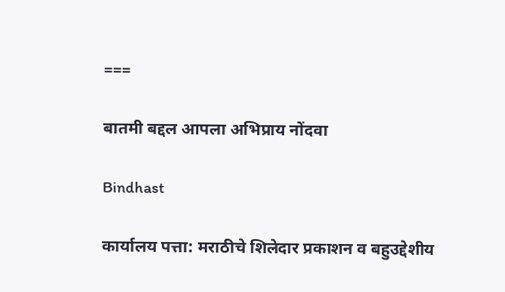===

बातमी बद्दल आपला अभिप्राय नोंदवा

Bindhast

कार्यालय पत्ता: मराठीचे शिलेदार प्रकाशन व बहुउद्देशीय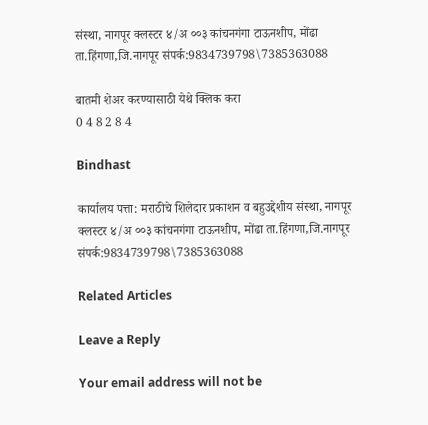संस्था, नागपूर क्लस्टर ४/अ ००३ कांचनगंगा टाऊनशीप, मोंढा ता.हिंगणा,जि.नागपूर संपर्क:9834739798\7385363088

बातमी शेअर करण्यासाठी येथे क्लिक करा
0 4 8 2 8 4

Bindhast

कार्यालय पत्ता: मराठीचे शिलेदार प्रकाशन व बहुउद्देशीय संस्था, नागपूर क्लस्टर ४/अ ००३ कांचनगंगा टाऊनशीप, मोंढा ता.हिंगणा,जि.नागपूर संपर्क:9834739798\7385363088

Related Articles

Leave a Reply

Your email address will not be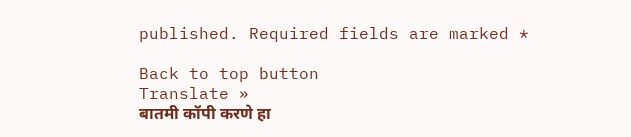published. Required fields are marked *

Back to top button
Translate »
बातमी कॉपी करणे हा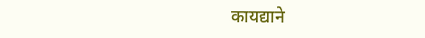कायद्याने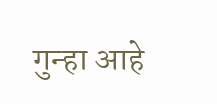गुन्हा आहे